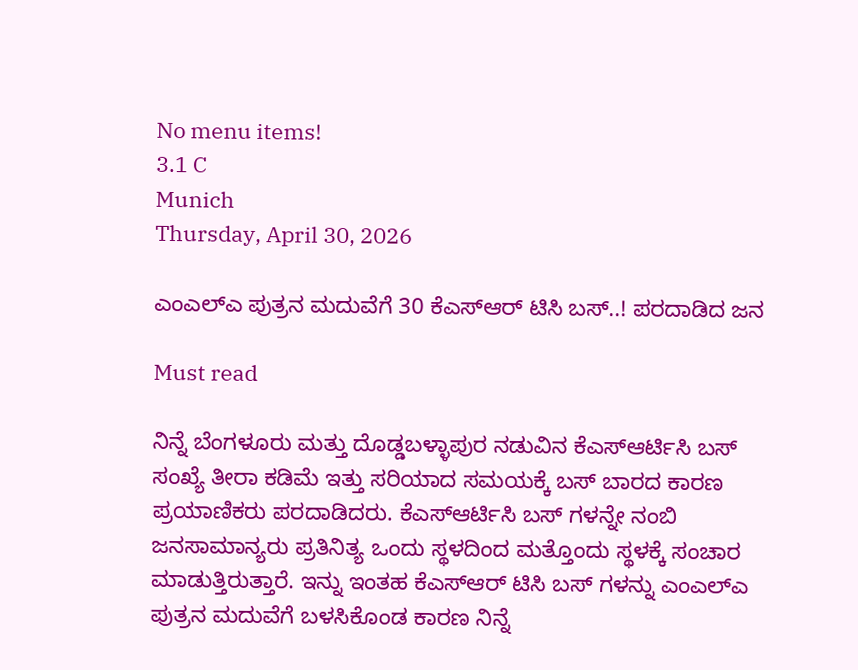No menu items!
3.1 C
Munich
Thursday, April 30, 2026

ಎಂಎಲ್ಎ ಪುತ್ರನ ಮದುವೆಗೆ 30 ಕೆಎಸ್ಆರ್ ಟಿಸಿ ಬಸ್..! ಪರದಾಡಿದ ಜನ

Must read

ನಿನ್ನೆ ಬೆಂಗಳೂರು ಮತ್ತು ದೊಡ್ಡಬಳ್ಳಾಪುರ ನಡುವಿನ ಕೆಎಸ್ಆರ್ಟಿಸಿ ಬಸ್ ಸಂಖ್ಯೆ ತೀರಾ ಕಡಿಮೆ ಇತ್ತು ಸರಿಯಾದ ಸಮಯಕ್ಕೆ ಬಸ್ ಬಾರದ ಕಾರಣ ಪ್ರಯಾಣಿಕರು ಪರದಾಡಿದರು. ಕೆಎಸ್ಆರ್ಟಿಸಿ ಬಸ್ ಗಳನ್ನೇ ನಂಬಿ ಜನಸಾಮಾನ್ಯರು ಪ್ರತಿನಿತ್ಯ ಒಂದು ಸ್ಥಳದಿಂದ ಮತ್ತೊಂದು ಸ್ಥಳಕ್ಕೆ ಸಂಚಾರ ಮಾಡುತ್ತಿರುತ್ತಾರೆ. ಇನ್ನು ಇಂತಹ ಕೆಎಸ್ಆರ್ ಟಿಸಿ ಬಸ್ ಗಳನ್ನು ಎಂಎಲ್ಎ ಪುತ್ರನ ಮದುವೆಗೆ ಬಳಸಿಕೊಂಡ ಕಾರಣ ನಿನ್ನೆ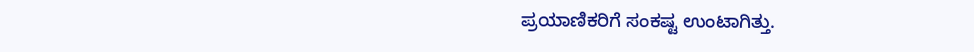ಪ್ರಯಾಣಿಕರಿಗೆ ಸಂಕಷ್ಟ ಉಂಟಾಗಿತ್ತು.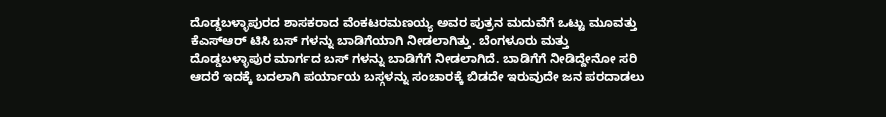ದೊಡ್ಡಬಳ್ಳಾಪುರದ ಶಾಸಕರಾದ ವೆಂಕಟರಮಣಯ್ಯ ಅವರ ಪುತ್ರನ ಮದುವೆಗೆ ಒಟ್ಟು ಮೂವತ್ತು ಕೆಎಸ್ಆರ್ ಟಿಸಿ ಬಸ್ ಗಳನ್ನು ಬಾಡಿಗೆಯಾಗಿ ನೀಡಲಾಗಿತ್ತು. ಬೆಂಗಳೂರು ಮತ್ತು ದೊಡ್ಡಬಳ್ಳಾಪುರ ಮಾರ್ಗದ ಬಸ್ ಗಳನ್ನು ಬಾಡಿಗೆಗೆ ನೀಡಲಾಗಿದೆ. ಬಾಡಿಗೆಗೆ ನೀಡಿದ್ದೇನೋ ಸರಿ ಆದರೆ ಇದಕ್ಕೆ ಬದಲಾಗಿ ಪರ್ಯಾಯ ಬಸ್ಗಳನ್ನು ಸಂಚಾರಕ್ಕೆ ಬಿಡದೇ ಇರುವುದೇ ಜನ ಪರದಾಡಲು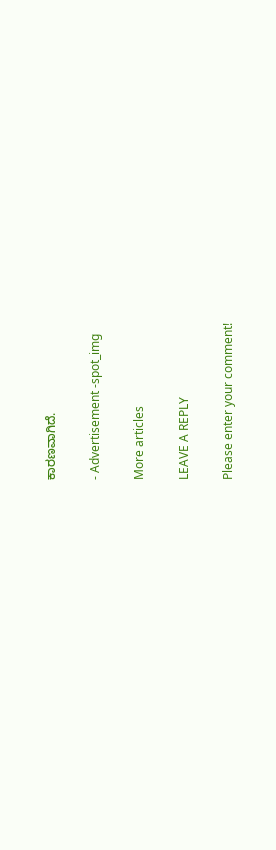ಕಾರಣವಾಗಿದೆ.

- Advertisement -spot_img

More articles

LEAVE A REPLY

Please enter your comment!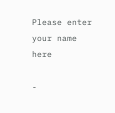Please enter your name here

-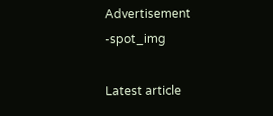Advertisement -spot_img

Latest article